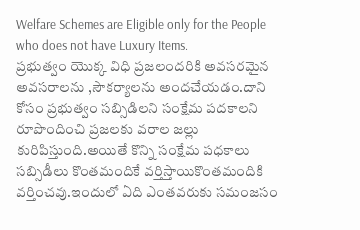Welfare Schemes are Eligible only for the People who does not have Luxury Items.
ప్రభుత్వం యొక్క విధి ప్రజలందరికి అవసరమైన అవసరాలను ,సౌకర్యాలను అందచేయడం.దాని కోసం ప్రభుత్వం సబ్సిడిలని సంక్షేమ పదకాలని రూపొందించి ప్రజలకు వరాల జల్లు కురిపిస్తుంది.అయితే కొన్ని సంక్షేమ పధకాలు సబ్సిడీలు కొంతమందికే వర్తిస్తాయికొంతమందికి వర్తించవు.ఇందులో ఏది ఎంతవరుకు సమంజసం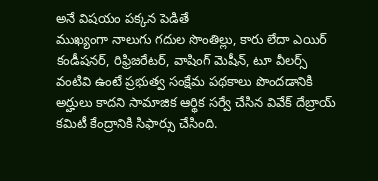అనే విషయం పక్కన పెడితే
ముఖ్యంగా నాలుగు గదుల సొంతిల్లు, కారు లేదా ఎయిర్ కండీషనర్, రిఫ్రిజరేటర్, వాషింగ్ మెషీన్, టూ వీలర్స్ వంటివి ఉంటే ప్రభుత్వ సంక్షేమ పథకాలు పొందడానికి అర్హులు కాదని సామాజిక ఆర్థిక సర్వే చేసిన వివేక్ దేబ్రాయ్ కమిటీ కేంద్రానికి సిఫార్సు చేసింది.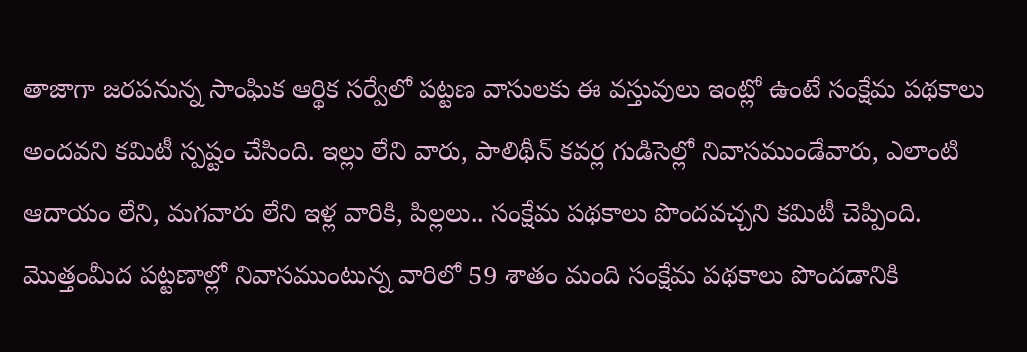తాజాగా జరపనున్న సాంఘిక ఆర్థిక సర్వేలో పట్టణ వాసులకు ఈ వస్తువులు ఇంట్లో ఉంటే సంక్షేమ పథకాలు అందవని కమిటీ స్పష్టం చేసింది. ఇల్లు లేని వారు, పాలిథీన్ కవర్ల గుడిసెల్లో నివాసముండేవారు, ఎలాంటి ఆదాయం లేని, మగవారు లేని ఇళ్ల వారికి, పిల్లలు.. సంక్షేమ పథకాలు పొందవచ్చని కమిటీ చెప్పింది. మొత్తంమీద పట్టణాల్లో నివాసముంటున్న వారిలో 59 శాతం మంది సంక్షేమ పథకాలు పొందడానికి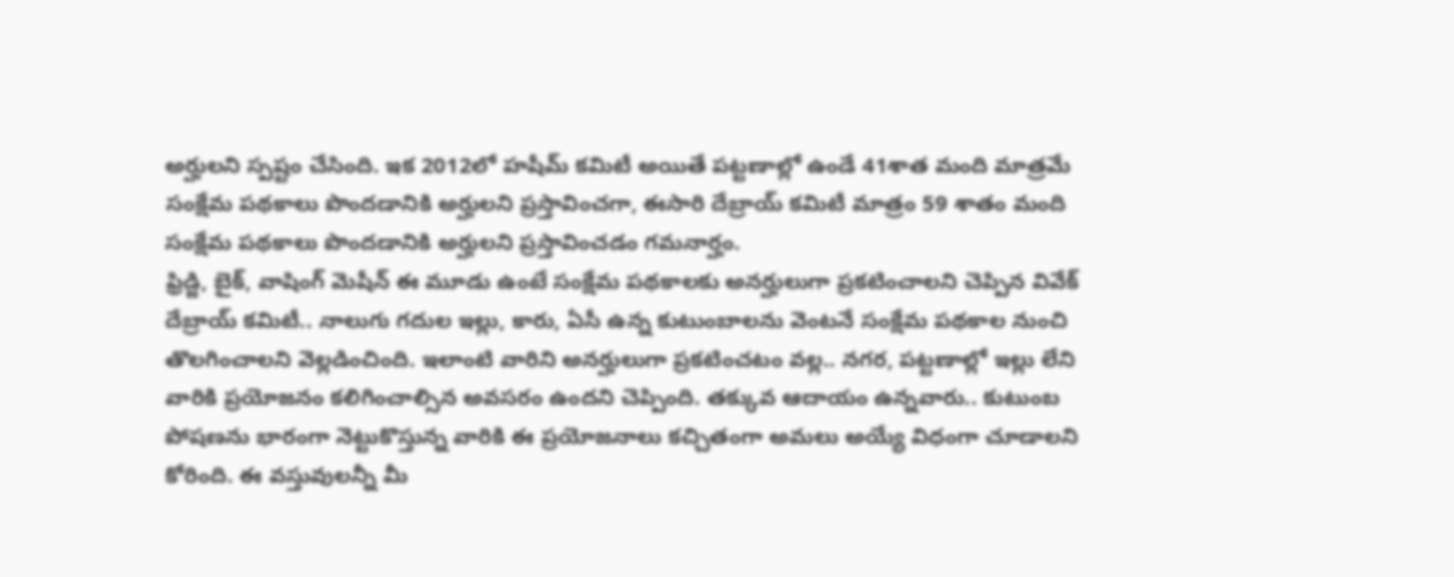అర్హులని స్పష్టం చేసింది. ఇక 2012లో హషీమ్ కమిటీ అయితే పట్టణాల్లో ఉండే 41శాత మంది మాత్రమే సంక్షేమ పథకాలు పొందడానికి అర్హులని ప్రస్తావించగా, ఈసారి దేబ్రాయ్ కమిటీ మాత్రం 59 శాతం మంది సంక్షేమ పథకాలు పొందడానికి అర్హులని ప్రస్తావించడం గమనార్హం.
ఫ్రిడ్జి, బైక్, వాషింగ్ మెషీన్ ఈ మూడు ఉంటే సంక్షేమ పథకాలకు అనర్హులుగా ప్రకటించాలని చెప్పిన వివేక్ దేబ్రాయ్ కమిటీ.. నాలుగు గదుల ఇల్లు, కారు, ఏసీ ఉన్న కుటుంబాలను వెంటనే సంక్షేమ పథకాల నుంచి తొలగించాలని వెల్లడించింది. ఇలాంటి వారిని అనర్హులుగా ప్రకటించటం వల్ల.. నగర, పట్టణాల్లో ఇల్లు లేని వారికి ప్రయోజనం కలిగించాల్సిన అవసరం ఉందని చెప్పింది. తక్కువ ఆదాయం ఉన్నవారు.. కుటుంబ పోషణను భారంగా నెట్టుకొస్తున్న వారికి ఈ ప్రయోజనాలు కచ్చితంగా అమలు అయ్యే విధంగా చూడాలని కోరింది. ఈ వస్తువులన్నీ మీ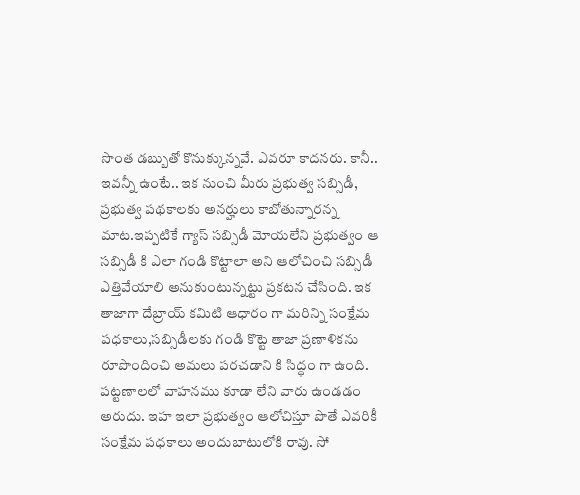సొంత డబ్బుతో కొనుక్కున్నవే. ఎవరూ కాదనరు. కానీ.. ఇవన్నీ ఉంటే.. ఇక నుంచి మీరు ప్రభుత్వ సబ్సిడీ, ప్రభుత్వ పథకాలకు అనర్హులు కాబోతున్నారన్న మాట.ఇప్పటికే గ్యాస్ సబ్సిడీ మోయలేని ప్రభుత్వం ఆ సబ్సిడీ కి ఎలా గండి కొట్టాలా అని ఆలోచించి సబ్సిడీ ఎత్తివేయాలి అనుకుంటున్నట్టు ప్రకటన చేసింది. ఇక తాజాగా దేబ్రాయ్ కమిటి ఆధారం గా మరిన్ని సంక్షేమ పధకాలు,సబ్సిడీలకు గండి కొట్టె తాజా ప్రణాళికను రూపొందించి అమలు పరచడాని కి సిద్ధం గా ఉంది.
పట్టణాలలో వాహనము కూడా లేని వారు ఉండడం అరుదు. ఇహ ఇలా ప్రభుత్వం ఆలోచిస్తూ పొతే ఎవరికీ సంక్షేమ పధకాలు అందుబాటులోకి రావు. సో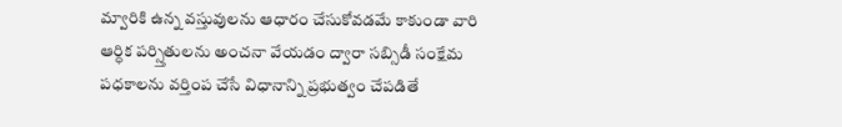మ్వారికి ఉన్న వస్తువులను ఆధారం చేసుకోవడమే కాకుండా వారి ఆర్ధిక పర్స్తితులను అంచనా వేయడం ద్వారా సబ్సిడీ సంక్షేమ పధకాలను వర్తింప చేసే విధానాన్ని ప్రభుత్వం చేపడితే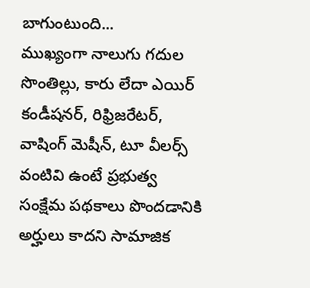బాగుంటుంది...
ముఖ్యంగా నాలుగు గదుల సొంతిల్లు, కారు లేదా ఎయిర్ కండీషనర్, రిఫ్రిజరేటర్, వాషింగ్ మెషీన్, టూ వీలర్స్ వంటివి ఉంటే ప్రభుత్వ సంక్షేమ పథకాలు పొందడానికి అర్హులు కాదని సామాజిక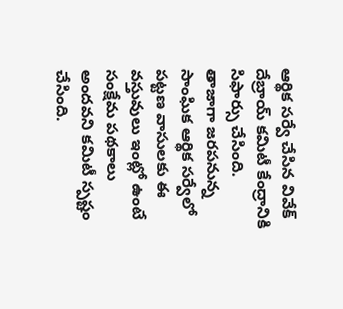ఆర్థిక సర్వే చేసిన వివేక్ దేబ్రాయ్ కమిటీ కేంద్రానికి సిఫార్సు చేసింది. తాజాగా జరపనున్న సాంఘిక ఆర్థిక సర్వేలో పట్టణ వాసులకు ఈ వస్తువులు ఇంట్లో ఉంటే సంక్షేమ పథకాలు అందవని కమిటీ స్పష్టం చేసింది.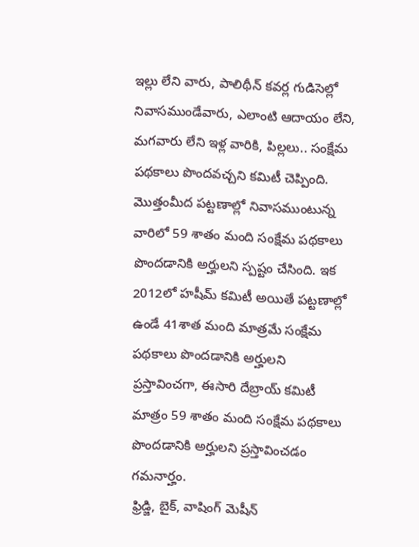ఇల్లు లేని వారు, పాలిథీన్ కవర్ల గుడిసెల్లో నివాసముండేవారు, ఎలాంటి ఆదాయం లేని, మగవారు లేని ఇళ్ల వారికి, పిల్లలు.. సంక్షేమ పథకాలు పొందవచ్చని కమిటీ చెప్పింది. మొత్తంమీద పట్టణాల్లో నివాసముంటున్న వారిలో 59 శాతం మంది సంక్షేమ పథకాలు పొందడానికి అర్హులని స్పష్టం చేసింది. ఇక 2012లో హషీమ్ కమిటీ అయితే పట్టణాల్లో ఉండే 41శాత మంది మాత్రమే సంక్షేమ పథకాలు పొందడానికి అర్హులని ప్రస్తావించగా, ఈసారి దేబ్రాయ్ కమిటీ మాత్రం 59 శాతం మంది సంక్షేమ పథకాలు పొందడానికి అర్హులని ప్రస్తావించడం గమనార్హం.
ఫ్రిడ్జి, బైక్, వాషింగ్ మెషీన్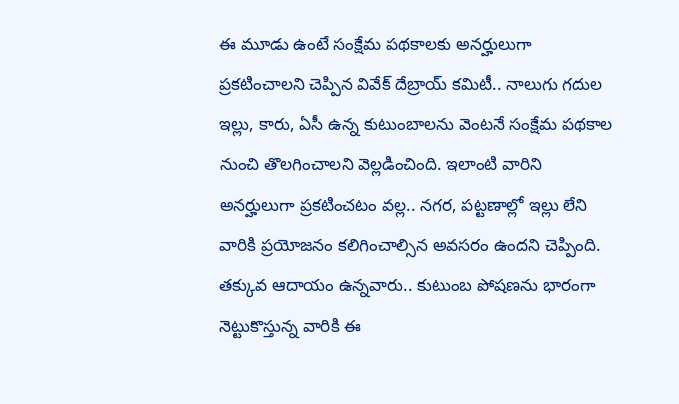ఈ మూడు ఉంటే సంక్షేమ పథకాలకు అనర్హులుగా ప్రకటించాలని చెప్పిన వివేక్ దేబ్రాయ్ కమిటీ.. నాలుగు గదుల ఇల్లు, కారు, ఏసీ ఉన్న కుటుంబాలను వెంటనే సంక్షేమ పథకాల నుంచి తొలగించాలని వెల్లడించింది. ఇలాంటి వారిని అనర్హులుగా ప్రకటించటం వల్ల.. నగర, పట్టణాల్లో ఇల్లు లేని వారికి ప్రయోజనం కలిగించాల్సిన అవసరం ఉందని చెప్పింది. తక్కువ ఆదాయం ఉన్నవారు.. కుటుంబ పోషణను భారంగా నెట్టుకొస్తున్న వారికి ఈ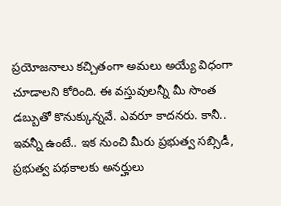ప్రయోజనాలు కచ్చితంగా అమలు అయ్యే విధంగా చూడాలని కోరింది. ఈ వస్తువులన్నీ మీ సొంత డబ్బుతో కొనుక్కున్నవే. ఎవరూ కాదనరు. కానీ.. ఇవన్నీ ఉంటే.. ఇక నుంచి మీరు ప్రభుత్వ సబ్సిడీ, ప్రభుత్వ పథకాలకు అనర్హులు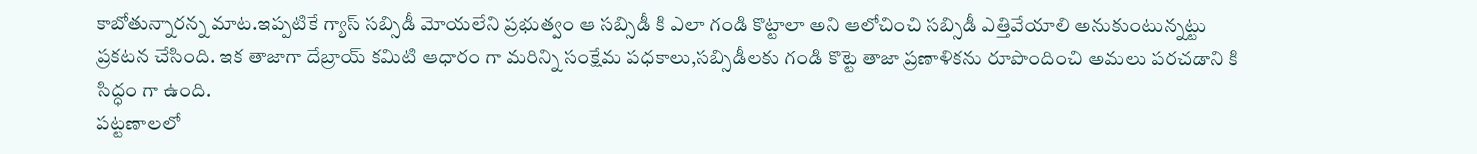కాబోతున్నారన్న మాట.ఇప్పటికే గ్యాస్ సబ్సిడీ మోయలేని ప్రభుత్వం ఆ సబ్సిడీ కి ఎలా గండి కొట్టాలా అని ఆలోచించి సబ్సిడీ ఎత్తివేయాలి అనుకుంటున్నట్టు ప్రకటన చేసింది. ఇక తాజాగా దేబ్రాయ్ కమిటి ఆధారం గా మరిన్ని సంక్షేమ పధకాలు,సబ్సిడీలకు గండి కొట్టె తాజా ప్రణాళికను రూపొందించి అమలు పరచడాని కి సిద్ధం గా ఉంది.
పట్టణాలలో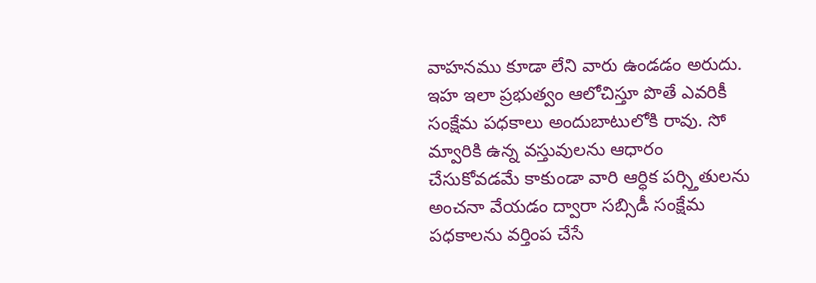వాహనము కూడా లేని వారు ఉండడం అరుదు. ఇహ ఇలా ప్రభుత్వం ఆలోచిస్తూ పొతే ఎవరికీ సంక్షేమ పధకాలు అందుబాటులోకి రావు. సో మ్వారికి ఉన్న వస్తువులను ఆధారం చేసుకోవడమే కాకుండా వారి ఆర్ధిక పర్స్తితులను అంచనా వేయడం ద్వారా సబ్సిడీ సంక్షేమ పధకాలను వర్తింప చేసే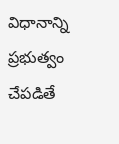విధానాన్ని ప్రభుత్వం చేపడితే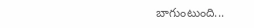బాగుంటుంది...